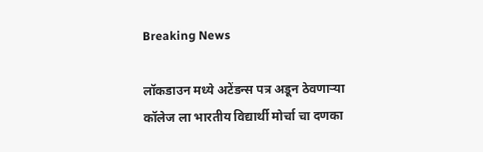Breaking News

लॉकडाउन मध्ये अटेंडन्स पत्र अडून ठेवणाऱ्या कॉलेज ला भारतीय विद्यार्थी मोर्चा चा दणका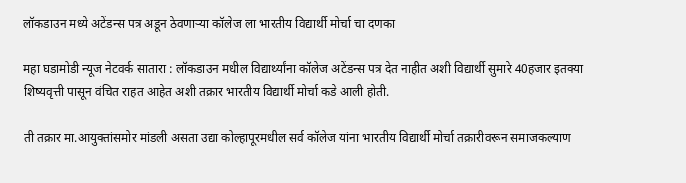लॉकडाउन मध्ये अटेंडन्स पत्र अडून ठेवणाऱ्या कॉलेज ला भारतीय विद्यार्थी मोर्चा चा दणका

महा घडामोडी न्यूज नेटवर्क सातारा : लॉकडाउन मधील विद्यार्थ्यांना कॉलेज अटेंडन्स पत्र देत नाहीत अशी विद्यार्थी सुमारे 40हजार इतक्या शिष्यवृत्ती पासून वंचित राहत आहेत अशी तक्रार भारतीय विद्यार्थी मोर्चा कडे आली होती.

ती तक्रार मा.आयुक्तांसमोर मांडली असता उद्या कोल्हापूरमधील सर्व कॉलेज यांना भारतीय विद्यार्थी मोर्चा तक्रारीवरून समाजकल्याण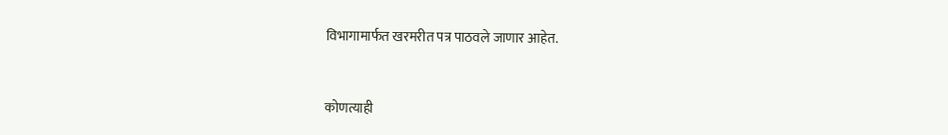विभागामार्फत खरमरीत पत्र पाठवले जाणार आहेत.


कोणत्याही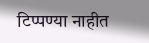टिप्पण्‍या नाहीत